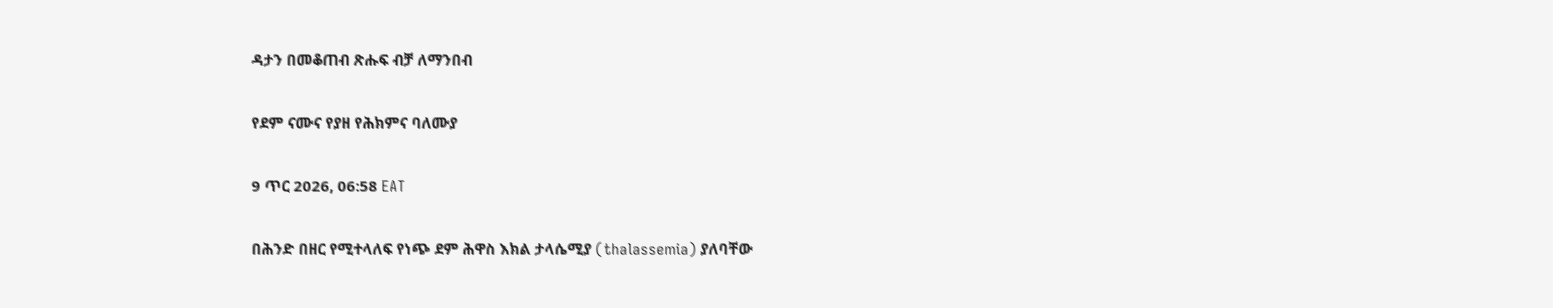ዳታን በመቆጠብ ጽሑፍ ብቻ ለማንበብ

የደም ናሙና የያዘ የሕክምና ባለሙያ

9 ጥር 2026, 06:58 EAT

በሕንድ በዘር የሚተላለፍ የነጭ ደም ሕዋስ እክል ታላሴሚያ (thalassemia) ያለባቸው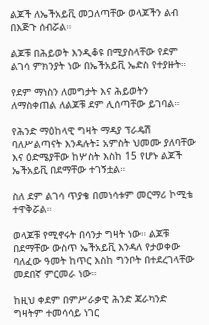ልጆች ለኤችአይቪ መጋለጣቸው ወላጆችን ልብ በእጅጉ ሰብሯል።

ልጆቹ በሕይወት እንዲቆዩ በሚያስላቸው የደም ልገሳ ምክንያት ነው በኤችአይቪ ኤድስ የተያዙት።

የደም ማነስን ለመግታት እና ሕይወትን ለማስቀጠል ለልጆቹ ደም ሊሰጣቸው ይገባል።

የሕንድ ማዕከላዊ ግዛት ማዳያ ፕራዴሽ ባለሥልጣናት እንዳሉት፤ አምስት ህመሙ ያለባቸው እና ዕድሜያቸው ከሦስት እስከ 15 የሆኑ ልጆች ኤችአይቪ በደማቸው ተገኝቷል።

ስለ ደም ልገሳ ጥያቄ በመነሳቱም መርማሪ ኮሚቴ ተዋቅሯል።

ወላጆቹ የሚኖሩት በሳንታ ግዛት ነው። ልጆቹ በደማቸው ውስጥ ኤችአይቪ እንዳለ የታወቀው ባለፈው ዓመት ከጥር እስከ ግንቦት በተደረገላቸው መደበኛ ምርመራ ነው።

ከዚህ ቀደም በምሥራቃዊ ሕንድ ጃራካንድ ግዛትም ተመሳሳይ ነገር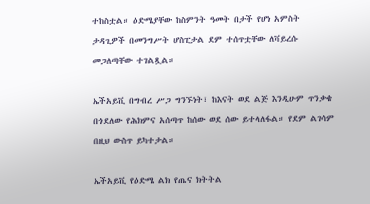ተከስቷል። ዕድሜያቸው ከስምንት ዓመት በታች የሆነ አምስት ታዳጊዎች በመንግሥት ሆስፒታል ደም ተሰጥቷቸው ለቫይረሱ መጋለጣቸው ተገልጿል።

ኤችአይቪ በግብረ ሥጋ ግንኙነት፣ ከእናት ወደ ልጅ እንዲሁም ጥንቃቄ በጎደለው የሕክምና አሰጣጥ ከሰው ወደ ሰው ይተላለፋል። የደም ልገሳም በዚህ ውስጥ ይካተታል።

ኤችአይቪ የዕድሜ ልክ የጤና ክትትል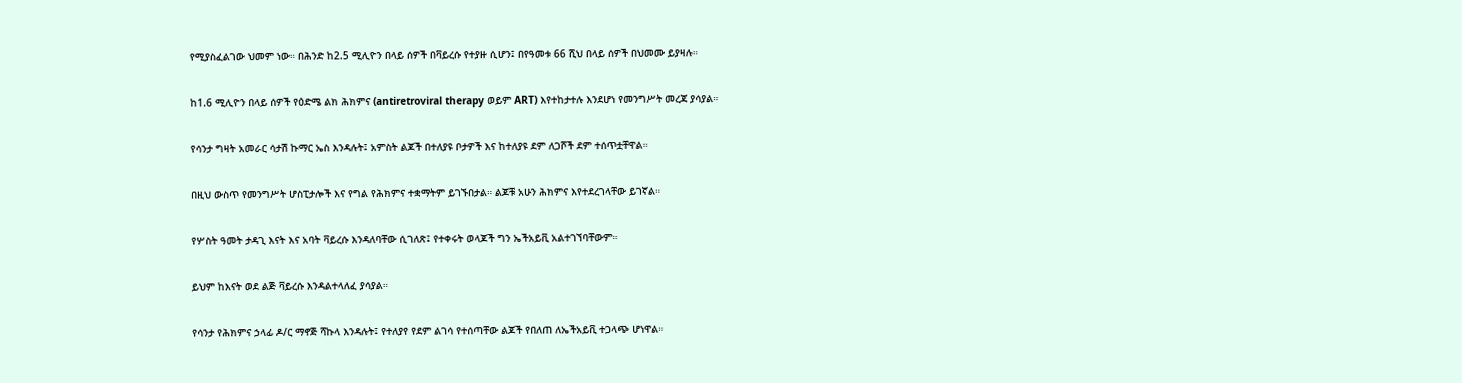የሚያስፈልገው ህመም ነው። በሕንድ ከ2.5 ሚሊዮን በላይ ሰዎች በቫይረሱ የተያዙ ሲሆን፤ በየዓመቱ 66 ሺህ በላይ ሰዎች በህመሙ ይያዛሉ።

ከ1.6 ሚሊዮን በላይ ሰዎች የዕድሜ ልክ ሕክምና (antiretroviral therapy ወይም ART) እየተከታተሉ እንደሆነ የመንግሥት መረጃ ያሳያል።

የሳንታ ግዛት አመራር ሳታሽ ኩማር ኤስ እንዳሉት፤ አምስት ልጆች በተለያዩ ቦታዎች እና ከተለያዩ ደም ለጋሾች ደም ተሰጥቷቸዋል።

በዚህ ውስጥ የመንግሥት ሆስፒታሎች እና የግል የሕክምና ተቋማትም ይገኙበታል። ልጆቹ አሁን ሕክምና እየተደረገላቸው ይገኛል።

የሦስት ዓመት ታዳጊ እናት እና አባት ቫይረሱ እንዳለባቸው ሲገለጽ፤ የተቀሩት ወላጆች ግን ኤችአይቪ አልተገኘባቸውም።

ይህም ከእናት ወደ ልጅ ቫይረሱ እንዳልተላለፈ ያሳያል።

የሳንታ የሕክምና ኃላፊ ዶ/ር ማኖጅ ሻኩላ እንዳሉት፤ የተለያየ የደም ልገሳ የተሰጣቸው ልጆች የበለጠ ለኤችአይቪ ተጋላጭ ሆነዋል።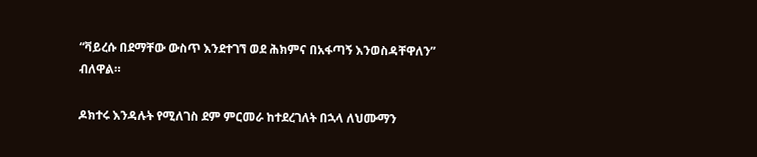“ቫይረሱ በደማቸው ውስጥ እንደተገኘ ወደ ሕክምና በአፋጣኝ እንወስዳቸዋለን” ብለዋል።

ዶክተሩ እንዳሉት የሚለገስ ደም ምርመራ ከተደረገለት በኋላ ለህሙማን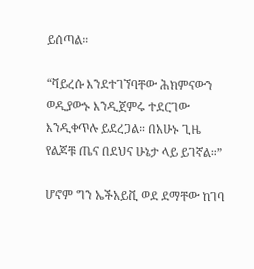ይሰጣል።

“ቫይረሱ እንደተገኘባቸው ሕክምናውን ወዲያውኑ እንዲጀምሩ ተደርገው እንዲቀጥሉ ይደረጋል። በአሁኑ ጊዜ የልጆቹ ጤና በደህና ሁኔታ ላይ ይገኛል።”

ሆኖም ግን ኤችአይቪ ወደ ደማቸው ከገባ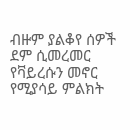ብዙም ያልቆየ ሰዎች ደም ሲመረመር የቫይረሱን መኖር የሚያሳይ ምልክት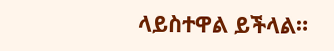ላይስተዋል ይችላል።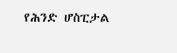የሕንድ ሆስፒታል